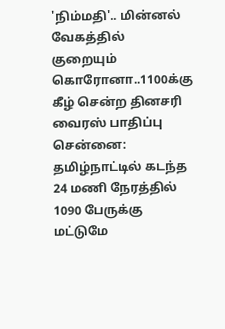'நிம்மதி'.. மின்னல் வேகத்தில் குறையும் கொரோனா..1100க்கு கீழ் சென்ற தினசரி வைரஸ் பாதிப்பு
சென்னை: தமிழ்நாட்டில் கடந்த 24 மணி நேரத்தில் 1090 பேருக்கு மட்டுமே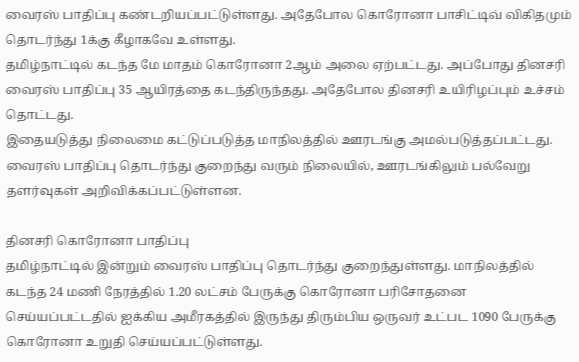வைரஸ் பாதிப்பு கண்டறியப்பட்டுள்ளது. அதேபோல கொரோனா பாசிட்டிவ் விகிதமும் தொடர்ந்து 1க்கு கீழாகவே உள்ளது.
தமிழ்நாட்டில் கடந்த மே மாதம் கொரோனா 2ஆம் அலை ஏற்பட்டது. அப்போது தினசரி வைரஸ் பாதிப்பு 35 ஆயிரத்தை கடந்திருந்தது. அதேபோல தினசரி உயிரிழப்பும் உச்சம் தொட்டது.
இதையடுத்து நிலைமை கட்டுப்படுத்த மாநிலத்தில் ஊரடங்கு அமல்படுத்தப்பட்டது. வைரஸ் பாதிப்பு தொடர்ந்து குறைந்து வரும் நிலையில், ஊரடங்கிலும் பல்வேறு தளர்வுகள் அறிவிக்கப்பட்டுள்ளன.

தினசரி கொரோனா பாதிப்பு
தமிழ்நாட்டில் இன்றும் வைரஸ் பாதிப்பு தொடர்ந்து குறைந்துள்ளது. மாநிலத்தில் கடந்த 24 மணி நேரத்தில் 1.20 லட்சம் பேருக்கு கொரோனா பரிசோதனை செய்யப்பட்டதில் ஐக்கிய அமீரகத்தில் இருந்து திரும்பிய ஒருவர் உட்பட 1090 பேருக்கு கொரோனா உறுதி செய்யப்பட்டுள்ளது.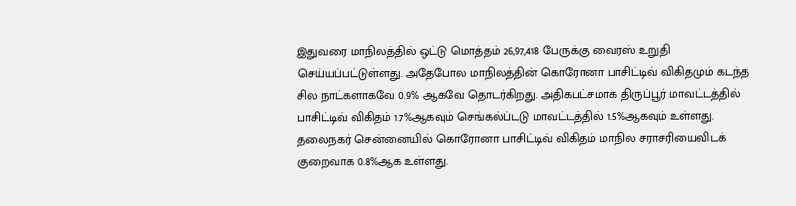இதுவரை மாநிலத்தில் ஒட்டு மொத்தம் 26,97,418 பேருக்கு வைரஸ் உறுதி செய்யப்பட்டுள்ளது. அதேபோல மாநிலத்தின் கொரோனா பாசிட்டிவ் விகிதமும் கடந்த சில நாட்களாகவே 0.9% ஆகவே தொடர்கிறது. அதிகபட்சமாக திருப்பூர் மாவட்டத்தில் பாசிட்டிவ் விகிதம் 1.7%ஆகவும் செங்கல்ப்டடு மாவட்டத்தில் 1.5%ஆகவும் உள்ளது. தலைநகர் சென்னையில் கொரோனா பாசிட்டிவ் விகிதம் மாநில சராசரியைவிடக் குறைவாக 0.8%ஆக உள்ளது.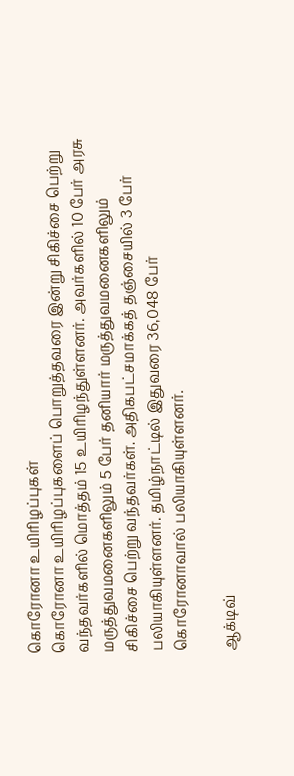கொரோனா உயிரிழப்புகள்
கொரோனா உயிரிழப்புகளைப் பொறுத்தவரை இன்று சிகிச்சை பெற்று வந்தவர்களில் மொத்தம் 15 உயிரிழந்துள்ளனர். அவர்களில் 10 பேர் அரசு மருத்துவமனைகளிலும் 5 பேர் தனியார் மருத்துவமனைகளிலும் சிகிச்சை பெற்று வந்தவர்கள். அதிகபட்சமாக்கத் தஞ்சையில் 3 பேர் பலியாகியுள்ளனர். தமிழ்நாட்டில் இதுவரை 36,048 பேர் கொரோனாவால் பலியாகியுள்ளனர்.

ஆக்டிவ்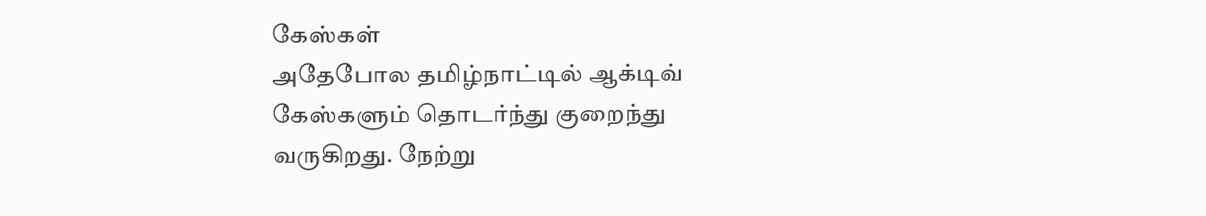கேஸ்கள்
அதேபோல தமிழ்நாட்டில் ஆக்டிவ் கேஸ்களும் தொடர்ந்து குறைந்து வருகிறது. நேற்று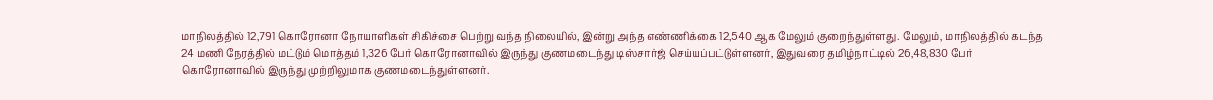மாநிலத்தில் 12,791 கொரோனா நோயாளிகள் சிகிச்சை பெற்று வந்த நிலையில், இன்று அந்த எண்ணிக்கை 12,540 ஆக மேலும் குறைந்துள்ளது. மேலும், மாநிலத்தில் கடந்த 24 மணி நேரத்தில் மட்டும் மொத்தம் 1,326 பேர் கொரோனாவில் இருந்து குணமடைந்து டிஸ்சார்ஜ் செய்யப்பட்டுள்ளனர், இதுவரை தமிழ்நாட்டில் 26,48,830 பேர் கொரோனாவில் இருந்து முற்றிலுமாக குணமடைந்துள்ளனர்.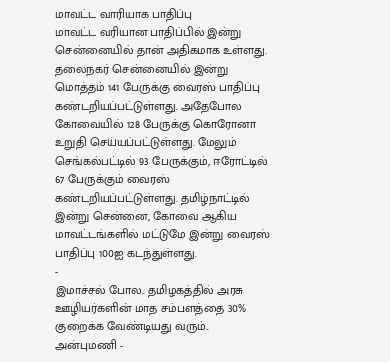மாவட்ட வாரியாக பாதிப்பு
மாவட்ட வரியான பாதிப்பில் இன்று சென்னையில் தான் அதிகமாக உள்ளது. தலைநகர் சென்னையில் இன்று மொத்தம் 141 பேருக்கு வைரஸ் பாதிப்பு கண்டறியப்பட்டுள்ளது. அதேபோல கோவையில் 128 பேருக்கு கொரோனா உறுதி செய்யப்பட்டுள்ளது. மேலும் செங்கல்பட்டில் 93 பேருக்கும், ஈரோட்டில் 67 பேருக்கும் வைரஸ் கண்டறியப்பட்டுள்ளது. தமிழ்நாட்டில் இன்று சென்னை, கோவை ஆகிய மாவட்டங்களில் மட்டுமே இன்று வைரஸ் பாதிப்பு 100ஐ கடந்துள்ளது.
-
இமாச்சல் போல.. தமிழகத்தில் அரசு ஊழியர்களின் மாத சம்பளத்தை 30% குறைக்க வேண்டியது வரும்.. அன்புமணி -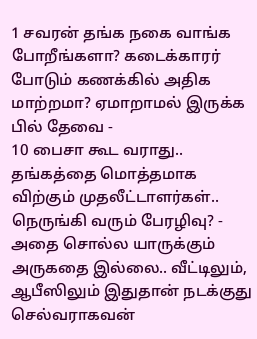1 சவரன் தங்க நகை வாங்க போறீங்களா? கடைக்காரர் போடும் கணக்கில் அதிக மாற்றமா? ஏமாறாமல் இருக்க பில் தேவை -
10 பைசா கூட வராது.. தங்கத்தை மொத்தமாக விற்கும் முதலீட்டாளர்கள்.. நெருங்கி வரும் பேரழிவு? -
அதை சொல்ல யாருக்கும் அருகதை இல்லை.. வீட்டிலும், ஆபீஸிலும் இதுதான் நடக்குது செல்வராகவன்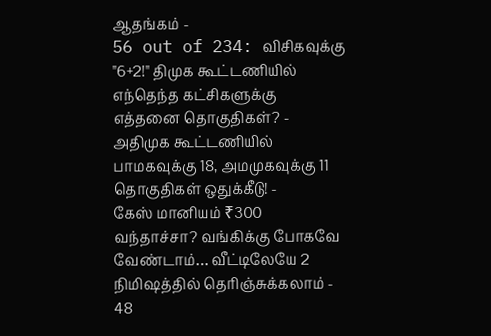ஆதங்கம் -
56 out of 234: விசிகவுக்கு "6+2!" திமுக கூட்டணியில் எந்தெந்த கட்சிகளுக்கு எத்தனை தொகுதிகள்? -
அதிமுக கூட்டணியில் பாமகவுக்கு 18, அமமுகவுக்கு 11 தொகுதிகள் ஒதுக்கீடு! -
கேஸ் மானியம் ₹300 வந்தாச்சா? வங்கிக்கு போகவே வேண்டாம்… வீட்டிலேயே 2 நிமிஷத்தில் தெரிஞ்சுக்கலாம் -
48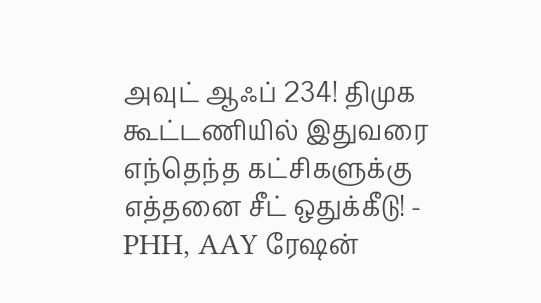அவுட் ஆஃப் 234! திமுக கூட்டணியில் இதுவரை எந்தெந்த கட்சிகளுக்கு எத்தனை சீட் ஒதுக்கீடு! -
PHH, AAY ரேஷன்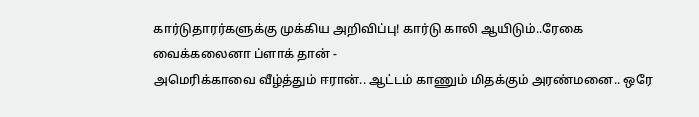கார்டுதாரர்களுக்கு முக்கிய அறிவிப்பு! கார்டு காலி ஆயிடும்..ரேகை வைக்கலைனா ப்ளாக் தான் -
அமெரிக்காவை வீழ்த்தும் ஈரான்.. ஆட்டம் காணும் மிதக்கும் அரண்மனை.. ஒரே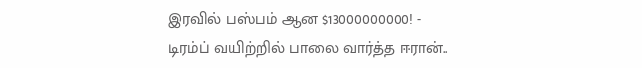இரவில் பஸ்பம் ஆன $13000000000! -
டிரம்ப் வயிற்றில் பாலை வார்த்த ஈரான்..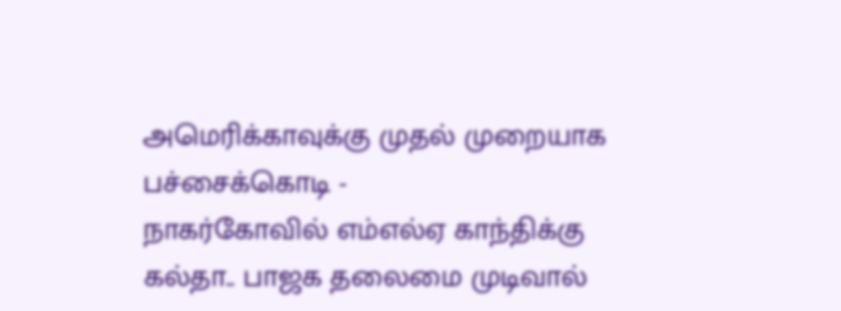அமெரிக்காவுக்கு முதல் முறையாக பச்சைக்கொடி -
நாகர்கோவில் எம்எல்ஏ காந்திக்கு கல்தா.. பாஜக தலைமை முடிவால்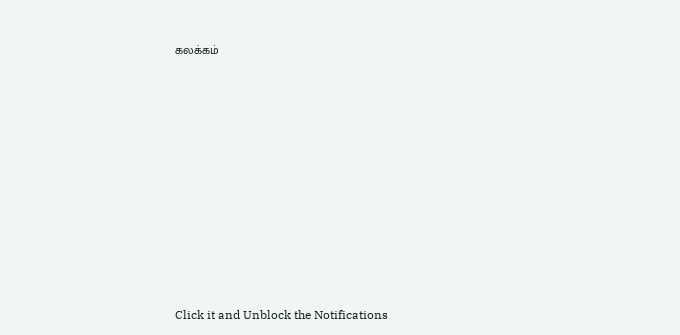கலக்கம்












Click it and Unblock the Notifications